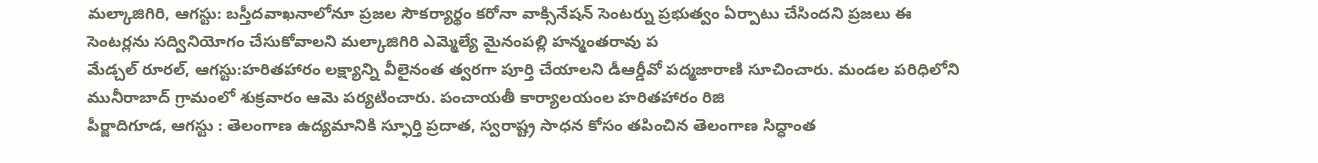మల్కాజిగిరి, ఆగస్టు: బస్తీదవాఖనాలోనూ ప్రజల సౌకర్యార్థం కరోనా వాక్సినేషన్ సెంటర్ను ప్రభుత్వం ఏర్పాటు చేసిందని ప్రజలు ఈ సెంటర్లను సద్వినియోగం చేసుకోవాలని మల్కాజిగిరి ఎమ్మెల్యే మైనంపల్లి హన్మంతరావు ప
మేడ్చల్ రూరల్, ఆగస్టు:హరితహారం లక్ష్యాన్ని వీలైనంత త్వరగా పూర్తి చేయాలని డీఆర్డీవో పద్మజారాణి సూచించారు. మండల పరిధిలోని మునీరాబాద్ గ్రామంలో శుక్రవారం ఆమె పర్యటించారు. పంచాయతీ కార్యాలయంల హరితహారం రిజి
పీర్జాదిగూడ, ఆగస్టు : తెలంగాణ ఉద్యమానికి స్ఫూర్తి ప్రదాత, స్వరాష్ట్ర సాధన కోసం తపించిన తెలంగాణ సిద్ధాంత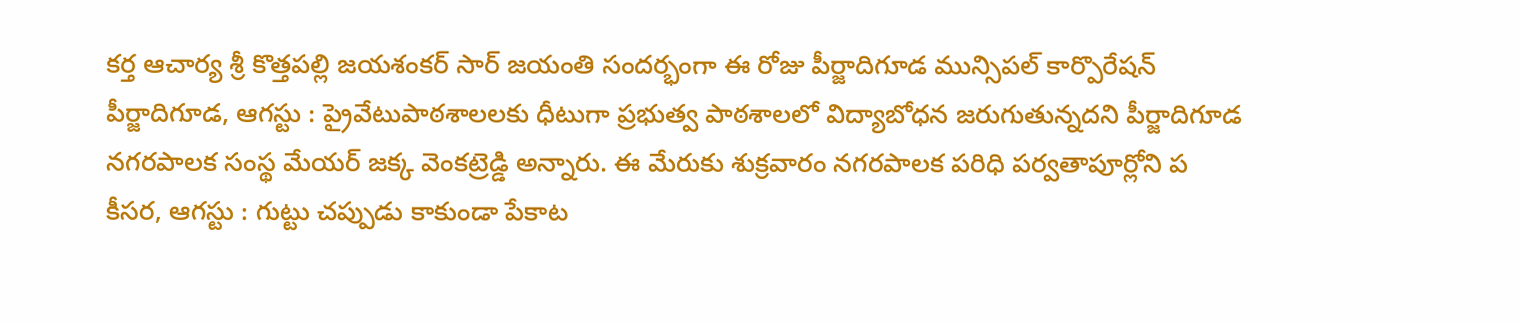కర్త ఆచార్య శ్రీ కొత్తపల్లి జయశంకర్ సార్ జయంతి సందర్భంగా ఈ రోజు పీర్జాదిగూడ మున్సిపల్ కార్పొరేషన్
పీర్జాదిగూడ, ఆగస్టు : ప్రైవేటుపాఠశాలలకు ధీటుగా ప్రభుత్వ పాఠశాలలో విద్యాబోధన జరుగుతున్నదని పీర్జాదిగూడ నగరపాలక సంస్థ మేయర్ జక్క వెంకట్రెడ్డి అన్నారు. ఈ మేరుకు శుక్రవారం నగరపాలక పరిధి పర్వతాపూర్లోని ప
కీసర, ఆగస్టు : గుట్టు చప్పుడు కాకుండా పేకాట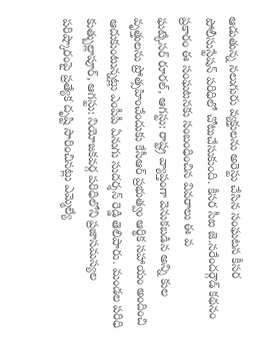ఆడుతున్న నలుగురు వ్యక్తులను అరెస్టు చేసిన సంఘటన కీసర పోలీసుస్టేషన్ పరిధిలో చోటుచేసుకుంది. కీసర సీఐ జె.నరేందర్గౌడ్ కథనం ప్రకారం ఈ సంఘటనకు సంబంధించిన వివరాలు ఈ వ
ఘట్కేసర్ రూరల్, ఆగస్టు: రాష్ట్ర వ్యాప్తంగా వెనుకబడిన అన్ని కుల వృత్తులను ప్రోత్సహించేందుకు కేసీఆర్ ప్రభుత్వం ఆర్థిక సహాయం అందించి ఆదుకుంటున్నట్లు ఎంపీపీ ఏనుగు సుదర్శన్ రెడ్డి తెలిపారు. మండల పరిధి
కుత్బుల్లాపూర్, ఆగస్టు: నియోజకవర్గ పరిధిలోని ప్రజాసమస్యల పరిష్కారంపై ప్రత్యేక దృష్టి సారించినట్లు ఎమ్మెల్యే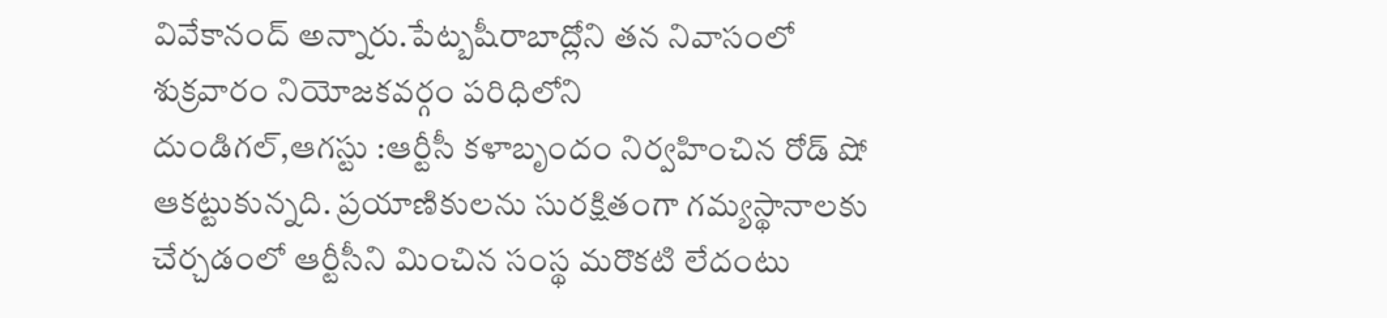వివేకానంద్ అన్నారు.పేట్బషీరాబాద్లోని తన నివాసంలో శుక్రవారం నియోజకవర్గం పరిధిలోని
దుండిగల్,ఆగస్టు :ఆర్టీసీ కళాబృందం నిర్వహించిన రోడ్ షో ఆకట్టుకున్నది. ప్రయాణికులను సురక్షితంగా గమ్యస్థానాలకు చేర్చడంలో ఆర్టీసీని మించిన సంస్థ మరొకటి లేదంటు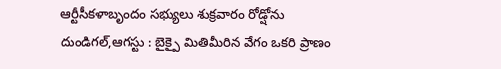ఆర్టీసీకళాబృందం సభ్యులు శుక్రవారం రోడ్షోను
దుండిగల్,ఆగస్టు : బైక్పై మితిమీరిన వేగం ఒకరి ప్రాణం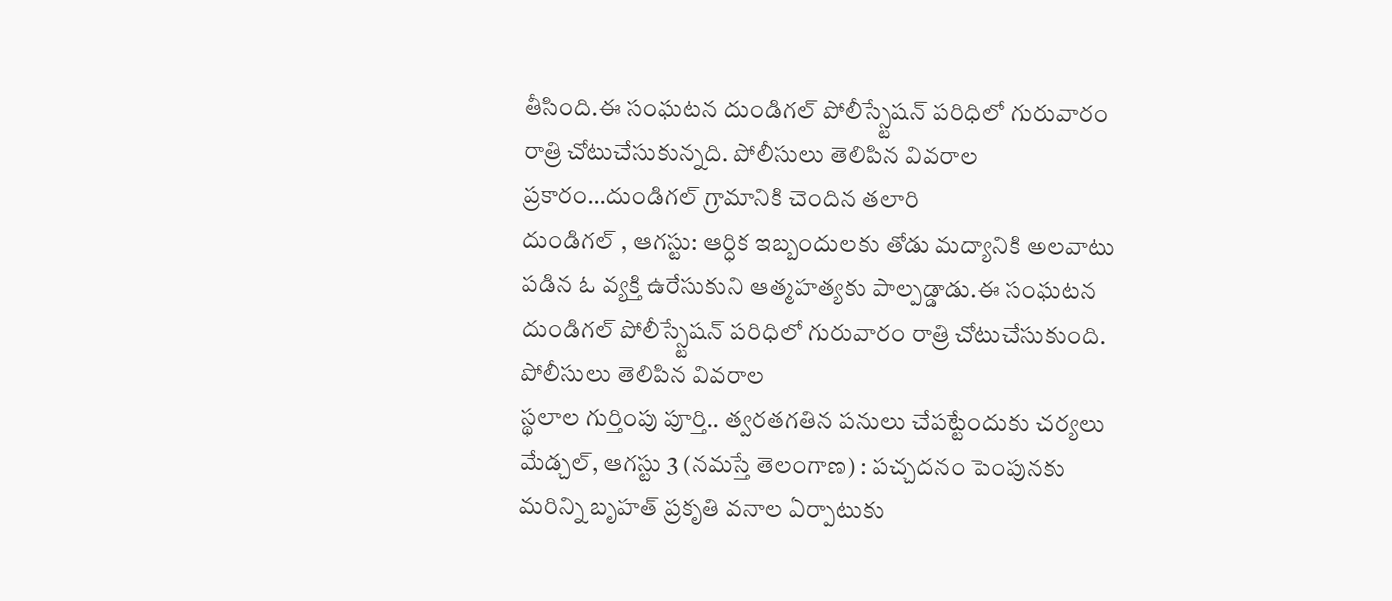తీసింది.ఈ సంఘటన దుండిగల్ పోలీస్స్టేషన్ పరిధిలో గురువారం రాత్రి చోటుచేసుకున్నది. పోలీసులు తెలిపిన వివరాల ప్రకారం…దుండిగల్ గ్రామానికి చెందిన తలారి
దుండిగల్ , ఆగస్టు: ఆర్ధిక ఇబ్బందులకు తోడు మద్యానికి అలవాటు పడిన ఓ వ్యక్తి ఉరేసుకుని ఆత్మహత్యకు పాల్పడ్డాడు.ఈ సంఘటన దుండిగల్ పోలీస్స్టేషన్ పరిధిలో గురువారం రాత్రి చోటుచేసుకుంది. పోలీసులు తెలిపిన వివరాల
స్థలాల గుర్తింపు పూర్తి.. త్వరతగతిన పనులు చేపట్టేందుకు చర్యలు మేడ్చల్, ఆగస్టు 3 (నమస్తే తెలంగాణ) : పచ్చదనం పెంపునకు మరిన్ని బృహత్ ప్రకృతి వనాల ఏర్పాటుకు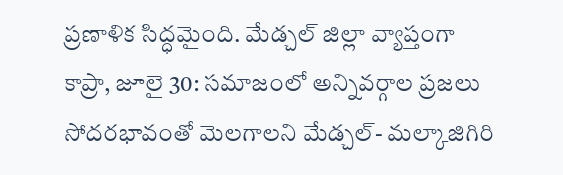ప్రణాళిక సిద్ధమైంది. మేడ్చల్ జిల్లా వ్యాప్తంగా
కాప్రా, జూలై 30: సమాజంలో అన్నివర్గాల ప్రజలు సోదరభావంతో మెలగాలని మేడ్చల్- మల్కాజిగిరి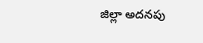జిల్లా అదనపు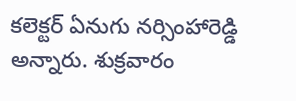కలెక్టర్ ఏనుగు నర్సింహారెడ్డి అన్నారు. శుక్రవారం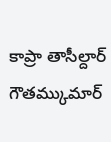కాప్రా తాసీల్దార్ గౌతమ్కుమార్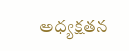అధ్యక్షతన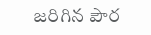జరిగిన పౌర